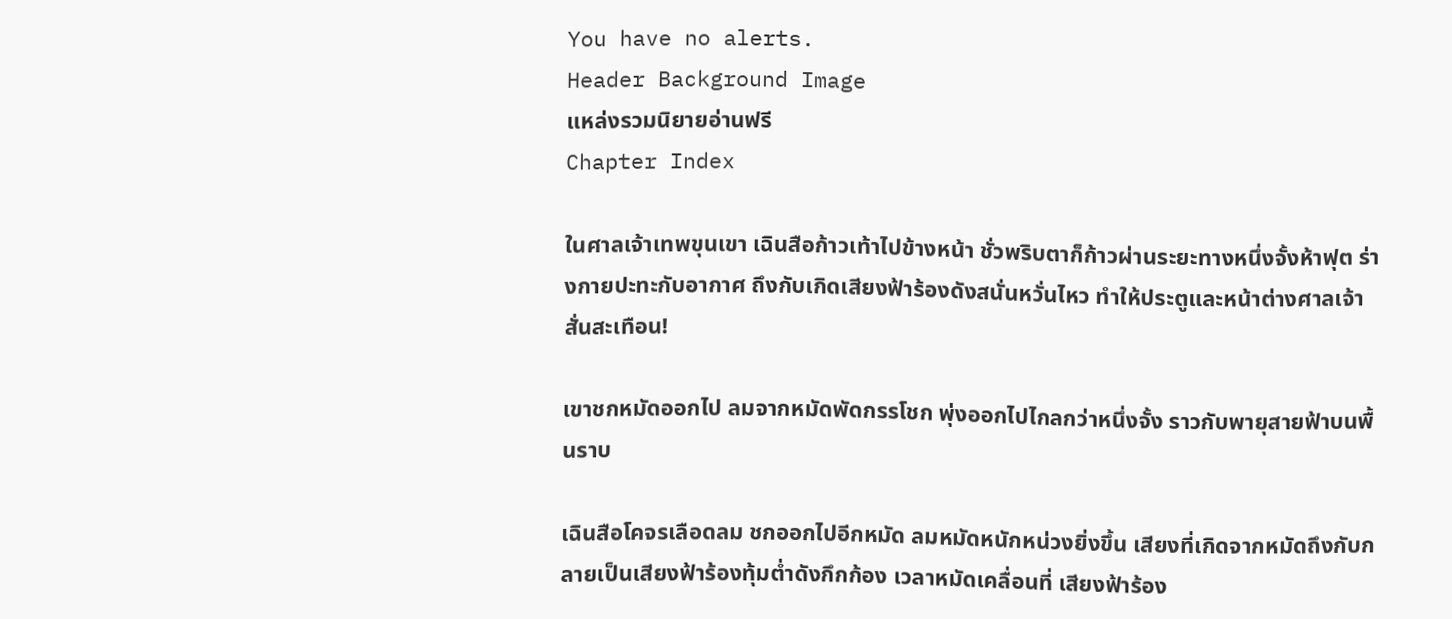You have no alerts.
Header Background Image
แหล่งรวมนิยายอ่านฟรี
Chapter Index

ในศาลเจ้าเทพขุนเขา เฉินสือก้าวเท้าไปข้างหน้า ชั่วพริบตาก็ก้าวผ่านระยะทางหนึ่งจั้งห้าฟุต ร่างกายปะทะกับอากาศ ถึงกับเกิดเสียงฟ้าร้องดังสนั่นหวั่นไหว ทำให้ประตูและหน้าต่างศาลเจ้าสั่นสะเทือน!

เขาชกหมัดออกไป ลมจากหมัดพัดกรรโชก พุ่งออกไปไกลกว่าหนึ่งจั้ง ราวกับพายุสายฟ้าบนพื้นราบ

เฉินสือโคจรเลือดลม ชกออกไปอีกหมัด ลมหมัดหนักหน่วงยิ่งขึ้น เสียงที่เกิดจากหมัดถึงกับกลายเป็นเสียงฟ้าร้องทุ้มต่ำดังกึกก้อง เวลาหมัดเคลื่อนที่ เสียงฟ้าร้อง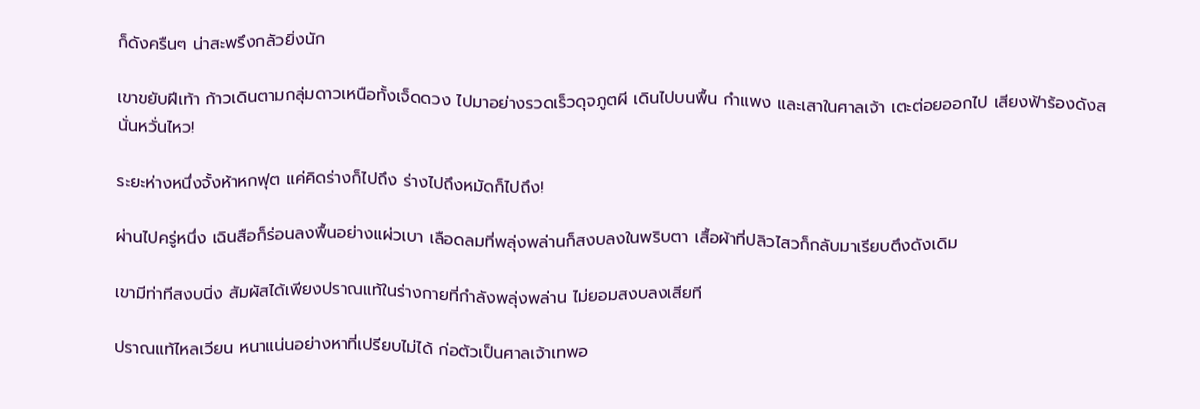ก็ดังครืนๆ น่าสะพรึงกลัวยิ่งนัก

เขาขยับฝีเท้า ก้าวเดินตามกลุ่มดาวเหนือทั้งเจ็ดดวง ไปมาอย่างรวดเร็วดุจภูตผี เดินไปบนพื้น กำแพง และเสาในศาลเจ้า เตะต่อยออกไป เสียงฟ้าร้องดังสนั่นหวั่นไหว!

ระยะห่างหนึ่งจั้งห้าหกฟุต แค่คิดร่างก็ไปถึง ร่างไปถึงหมัดก็ไปถึง!

ผ่านไปครู่หนึ่ง เฉินสือก็ร่อนลงพื้นอย่างแผ่วเบา เลือดลมที่พลุ่งพล่านก็สงบลงในพริบตา เสื้อผ้าที่ปลิวไสวก็กลับมาเรียบตึงดังเดิม

เขามีท่าทีสงบนิ่ง สัมผัสได้เพียงปราณแท้ในร่างกายที่กำลังพลุ่งพล่าน ไม่ยอมสงบลงเสียที

ปราณแท้ไหลเวียน หนาแน่นอย่างหาที่เปรียบไม่ได้ ก่อตัวเป็นศาลเจ้าเทพอ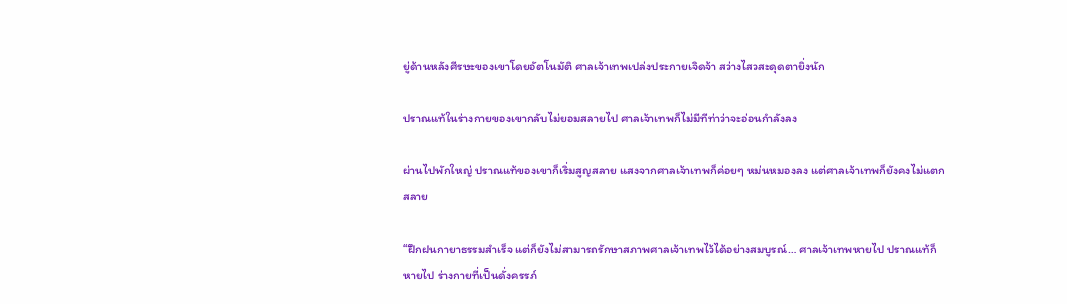ยู่ด้านหลังศีรษะของเขาโดยอัตโนมัติ ศาลเจ้าเทพเปล่งประกายเจิดจ้า สว่างไสวสะดุดตายิ่งนัก

ปราณแท้ในร่างกายของเขากลับไม่ยอมสลายไป ศาลเจ้าเทพก็ไม่มีทีท่าว่าจะอ่อนกำลังลง

ผ่านไปพักใหญ่ ปราณแท้ของเขาก็เริ่มสูญสลาย แสงจากศาลเจ้าเทพก็ค่อยๆ หม่นหมองลง แต่ศาลเจ้าเทพก็ยังคงไม่แตกสลาย

“ฝึกฝนกายาธรรมสำเร็จ แต่ก็ยังไม่สามารถรักษาสภาพศาลเจ้าเทพไว้ได้อย่างสมบูรณ์… ศาลเจ้าเทพหายไป ปราณแท้ก็หายไป ร่างกายที่เป็นดั่งครรภ์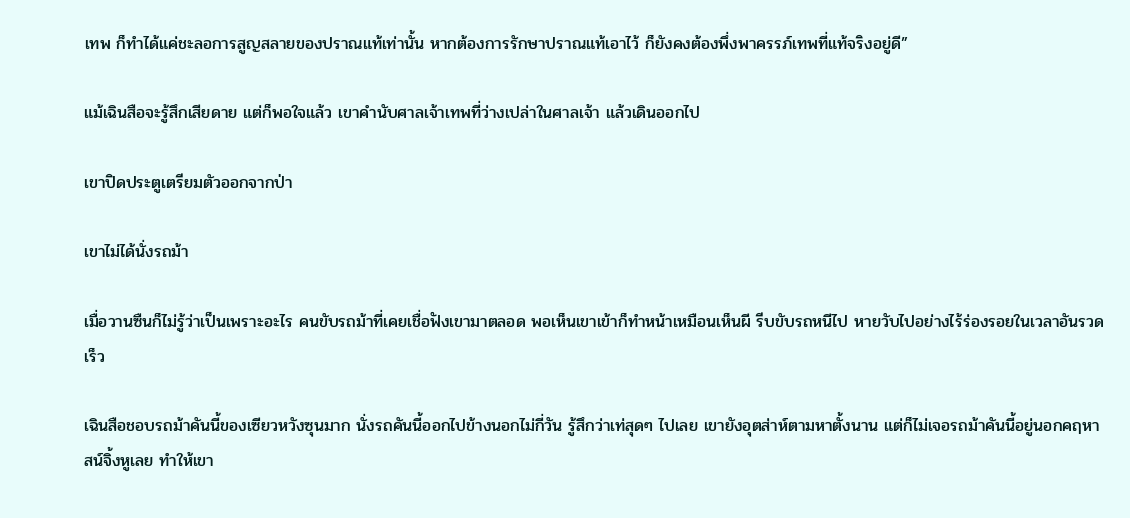เทพ ก็ทำได้แค่ชะลอการสูญสลายของปราณแท้เท่านั้น หากต้องการรักษาปราณแท้เอาไว้ ก็ยังคงต้องพึ่งพาครรภ์เทพที่แท้จริงอยู่ดี”

แม้เฉินสือจะรู้สึกเสียดาย แต่ก็พอใจแล้ว เขาคำนับศาลเจ้าเทพที่ว่างเปล่าในศาลเจ้า แล้วเดินออกไป

เขาปิดประตูเตรียมตัวออกจากป่า

เขาไม่ได้นั่งรถม้า

เมื่อวานซืนก็ไม่รู้ว่าเป็นเพราะอะไร คนขับรถม้าที่เคยเชื่อฟังเขามาตลอด พอเห็นเขาเข้าก็ทำหน้าเหมือนเห็นผี รีบขับรถหนีไป หายวับไปอย่างไร้ร่องรอยในเวลาอันรวดเร็ว

เฉินสือชอบรถม้าคันนี้ของเซียวหวังซุนมาก นั่งรถคันนี้ออกไปข้างนอกไม่กี่วัน รู้สึกว่าเท่สุดๆ ไปเลย เขายังอุตส่าห์ตามหาตั้งนาน แต่ก็ไม่เจอรถม้าคันนี้อยู่นอกคฤหาสน์จิ้งหูเลย ทำให้เขา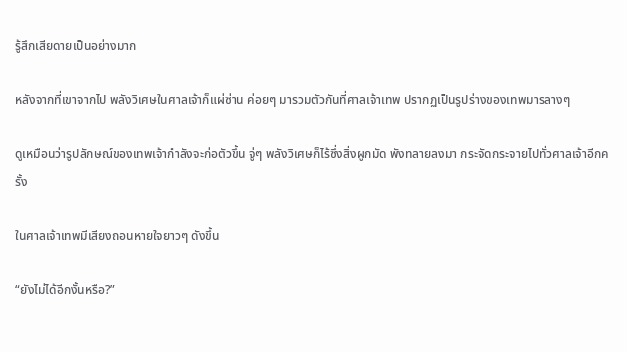รู้สึกเสียดายเป็นอย่างมาก

หลังจากที่เขาจากไป พลังวิเศษในศาลเจ้าก็แผ่ซ่าน ค่อยๆ มารวมตัวกันที่ศาลเจ้าเทพ ปรากฏเป็นรูปร่างของเทพมารลางๆ

ดูเหมือนว่ารูปลักษณ์ของเทพเจ้ากำลังจะก่อตัวขึ้น จู่ๆ พลังวิเศษก็ไร้ซึ่งสิ่งผูกมัด พังทลายลงมา กระจัดกระจายไปทั่วศาลเจ้าอีกครั้ง

ในศาลเจ้าเทพมีเสียงถอนหายใจยาวๆ ดังขึ้น

“ยังไม่ได้อีกงั้นหรือ?”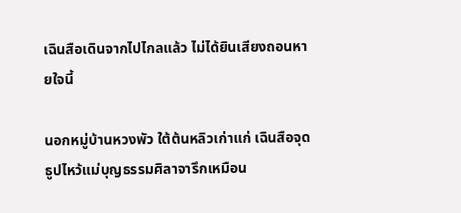เฉินสือเดินจากไปไกลแล้ว ไม่ได้ยินเสียงถอนหายใจนี้

นอกหมู่บ้านหวงพัว ใต้ต้นหลิวเก่าแก่ เฉินสือจุดธูปไหว้แม่บุญธรรมศิลาจารึกเหมือน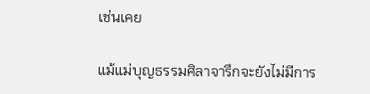เช่นเคย

แม้แม่บุญธรรมศิลาจารึกจะยังไม่มีการ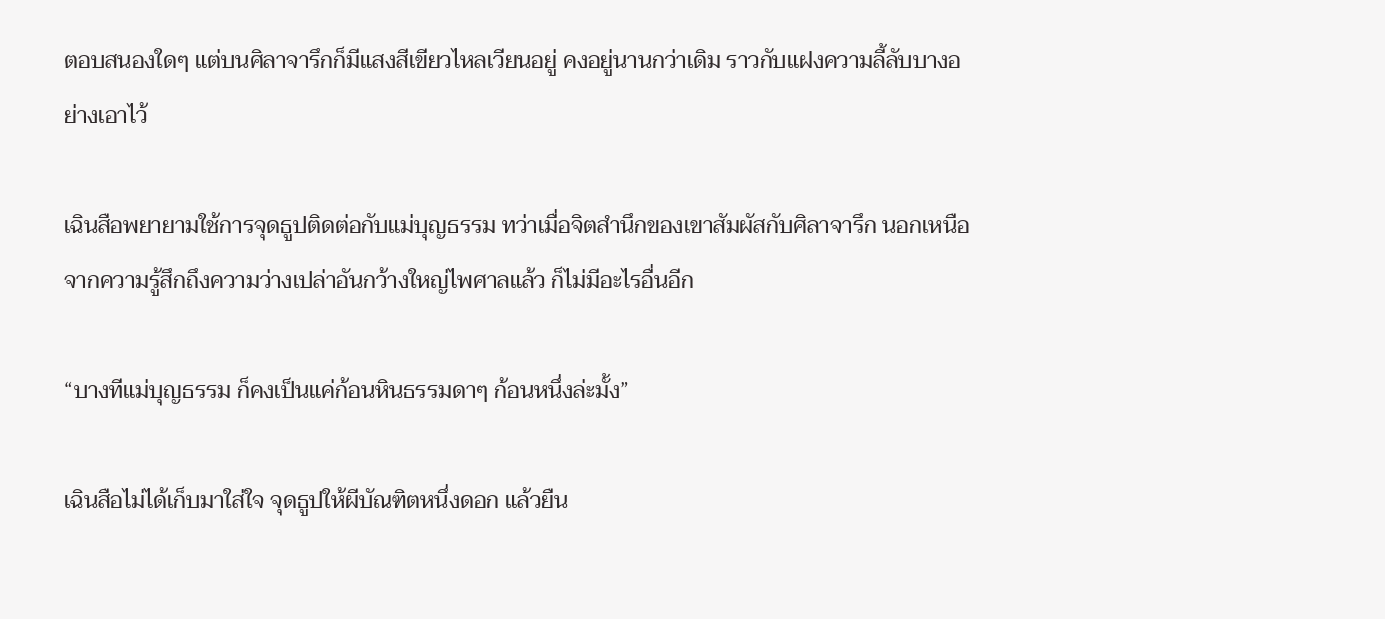ตอบสนองใดๆ แต่บนศิลาจารึกก็มีแสงสีเขียวไหลเวียนอยู่ คงอยู่นานกว่าเดิม ราวกับแฝงความลี้ลับบางอย่างเอาไว้

เฉินสือพยายามใช้การจุดธูปติดต่อกับแม่บุญธรรม ทว่าเมื่อจิตสำนึกของเขาสัมผัสกับศิลาจารึก นอกเหนือจากความรู้สึกถึงความว่างเปล่าอันกว้างใหญ่ไพศาลแล้ว ก็ไม่มีอะไรอื่นอีก

“บางทีแม่บุญธรรม ก็คงเป็นแค่ก้อนหินธรรมดาๆ ก้อนหนึ่งล่ะมั้ง”

เฉินสือไม่ได้เก็บมาใส่ใจ จุดธูปให้ผีบัณฑิตหนึ่งดอก แล้วยืน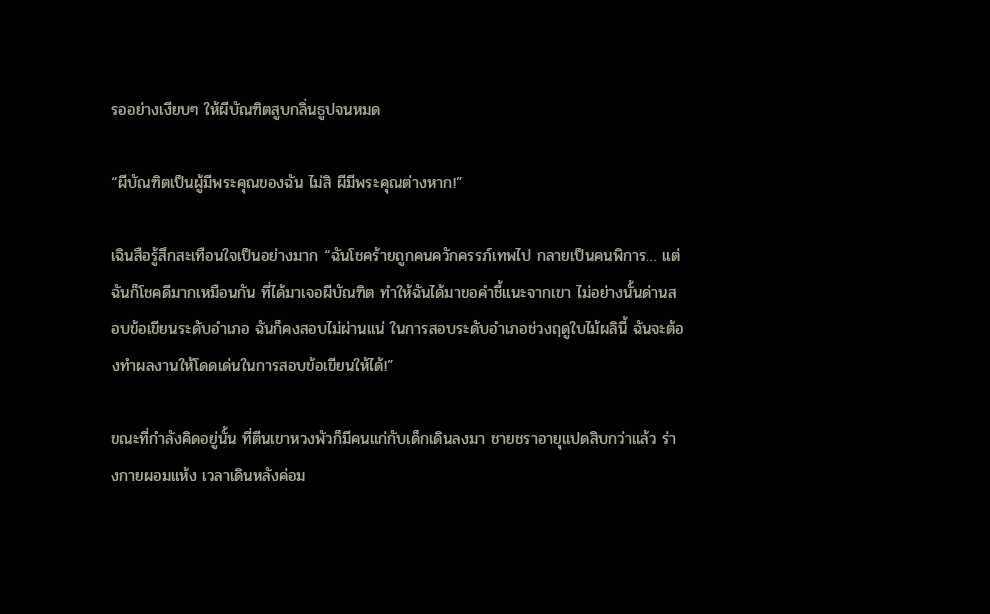รออย่างเงียบๆ ให้ผีบัณฑิตสูบกลิ่นธูปจนหมด

“ผีบัณฑิตเป็นผู้มีพระคุณของฉัน ไม่สิ ผีมีพระคุณต่างหาก!”

เฉินสือรู้สึกสะเทือนใจเป็นอย่างมาก “ฉันโชคร้ายถูกคนควักครรภ์เทพไป กลายเป็นคนพิการ… แต่ฉันก็โชคดีมากเหมือนกัน ที่ได้มาเจอผีบัณฑิต ทำให้ฉันได้มาขอคำชี้แนะจากเขา ไม่อย่างนั้นด่านสอบข้อเขียนระดับอำเภอ ฉันก็คงสอบไม่ผ่านแน่ ในการสอบระดับอำเภอช่วงฤดูใบไม้ผลินี้ ฉันจะต้องทำผลงานให้โดดเด่นในการสอบข้อเขียนให้ได้!”

ขณะที่กำลังคิดอยู่นั้น ที่ตีนเขาหวงพัวก็มีคนแก่กับเด็กเดินลงมา ชายชราอายุแปดสิบกว่าแล้ว ร่างกายผอมแห้ง เวลาเดินหลังค่อม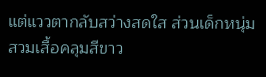แต่แววตากลับสว่างสดใส ส่วนเด็กหนุ่มสวมเสื้อคลุมสีขาว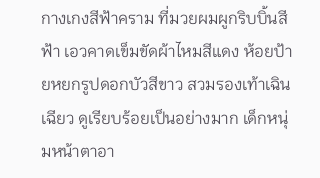กางเกงสีฟ้าคราม ที่มวยผมผูกริบบิ้นสีฟ้า เอวคาดเข็มขัดผ้าไหมสีแดง ห้อยป้ายหยกรูปดอกบัวสีขาว สวมรองเท้าเฉินเฉียว ดูเรียบร้อยเป็นอย่างมาก เด็กหนุ่มหน้าตาอา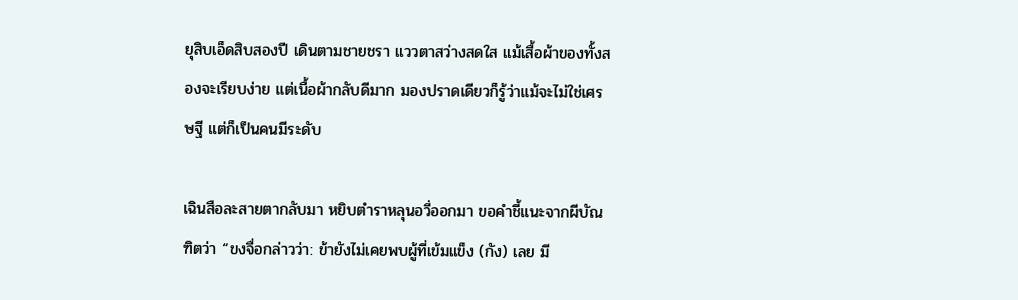ยุสิบเอ็ดสิบสองปี เดินตามชายชรา แววตาสว่างสดใส แม้เสื้อผ้าของทั้งสองจะเรียบง่าย แต่เนื้อผ้ากลับดีมาก มองปราดเดียวก็รู้ว่าแม้จะไม่ใช่เศรษฐี แต่ก็เป็นคนมีระดับ

เฉินสือละสายตากลับมา หยิบตำราหลุนอวี่ออกมา ขอคำชี้แนะจากผีบัณฑิตว่า “ขงจื่อกล่าวว่า: ข้ายังไม่เคยพบผู้ที่เข้มแข็ง (กัง) เลย มี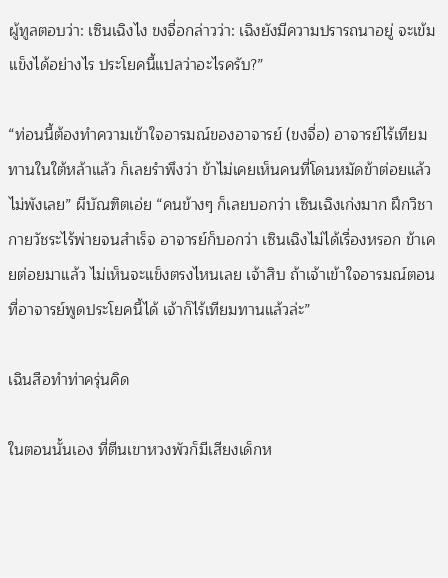ผู้ทูลตอบว่า: เซินเฉิงไง ขงจื่อกล่าวว่า: เฉิงยังมีความปรารถนาอยู่ จะเข้มแข็งได้อย่างไร ประโยคนี้แปลว่าอะไรครับ?”

“ท่อนนี้ต้องทำความเข้าใจอารมณ์ของอาจารย์ (ขงจื่อ) อาจารย์ไร้เทียมทานในใต้หล้าแล้ว ก็เลยรำพึงว่า ข้าไม่เคยเห็นคนที่โดนหมัดข้าต่อยแล้วไม่พังเลย” ผีบัณฑิตเอ่ย “คนข้างๆ ก็เลยบอกว่า เซินเฉิงเก่งมาก ฝึกวิชากายวัชระไร้พ่ายจนสำเร็จ อาจารย์ก็บอกว่า เซินเฉิงไม่ได้เรื่องหรอก ข้าเคยต่อยมาแล้ว ไม่เห็นจะแข็งตรงไหนเลย เจ้าสิบ ถ้าเจ้าเข้าใจอารมณ์ตอนที่อาจารย์พูดประโยคนี้ได้ เจ้าก็ไร้เทียมทานแล้วล่ะ”

เฉินสือทำท่าครุ่นคิด

ในตอนนั้นเอง ที่ตีนเขาหวงพัวก็มีเสียงเด็กห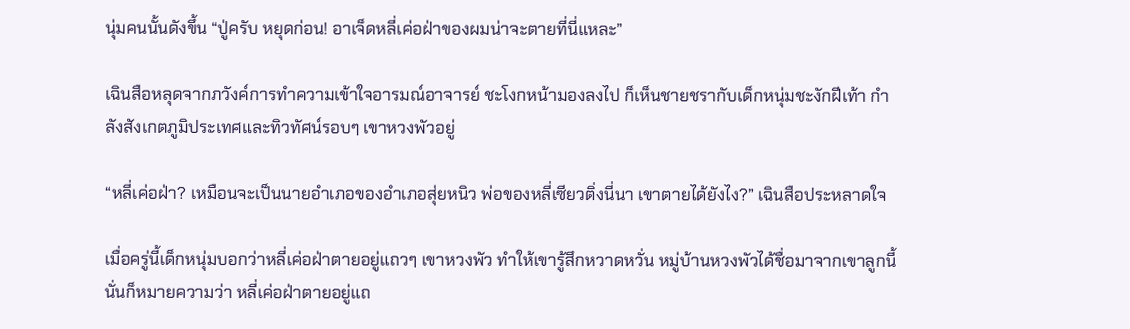นุ่มคนนั้นดังขึ้น “ปู่ครับ หยุดก่อน! อาเจ็ดหลี่เค่อฝ่าของผมน่าจะตายที่นี่แหละ”

เฉินสือหลุดจากภวังค์การทำความเข้าใจอารมณ์อาจารย์ ชะโงกหน้ามองลงไป ก็เห็นชายชรากับเด็กหนุ่มชะงักฝีเท้า กำลังสังเกตภูมิประเทศและทิวทัศน์รอบๆ เขาหวงพัวอยู่

“หลี่เค่อฝ่า? เหมือนจะเป็นนายอำเภอของอำเภอสุ่ยหนิว พ่อของหลี่เซียวติ่งนี่นา เขาตายได้ยังไง?” เฉินสือประหลาดใจ

เมื่อครู่นี้เด็กหนุ่มบอกว่าหลี่เค่อฝ่าตายอยู่แถวๆ เขาหวงพัว ทำให้เขารู้สึกหวาดหวั่น หมู่บ้านหวงพัวได้ชื่อมาจากเขาลูกนี้ นั่นก็หมายความว่า หลี่เค่อฝ่าตายอยู่แถ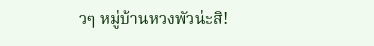วๆ หมู่บ้านหวงพัวน่ะสิ!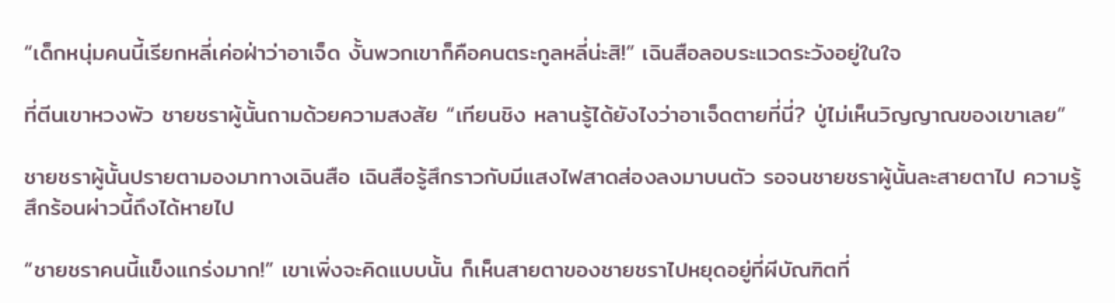“เด็กหนุ่มคนนี้เรียกหลี่เค่อฝ่าว่าอาเจ็ด งั้นพวกเขาก็คือคนตระกูลหลี่น่ะสิ!” เฉินสือลอบระแวดระวังอยู่ในใจ

ที่ตีนเขาหวงพัว ชายชราผู้นั้นถามด้วยความสงสัย “เทียนชิง หลานรู้ได้ยังไงว่าอาเจ็ดตายที่นี่? ปู่ไม่เห็นวิญญาณของเขาเลย”

ชายชราผู้นั้นปรายตามองมาทางเฉินสือ เฉินสือรู้สึกราวกับมีแสงไฟสาดส่องลงมาบนตัว รอจนชายชราผู้นั้นละสายตาไป ความรู้สึกร้อนผ่าวนี้ถึงได้หายไป

“ชายชราคนนี้แข็งแกร่งมาก!” เขาเพิ่งจะคิดแบบนั้น ก็เห็นสายตาของชายชราไปหยุดอยู่ที่ผีบัณฑิตที่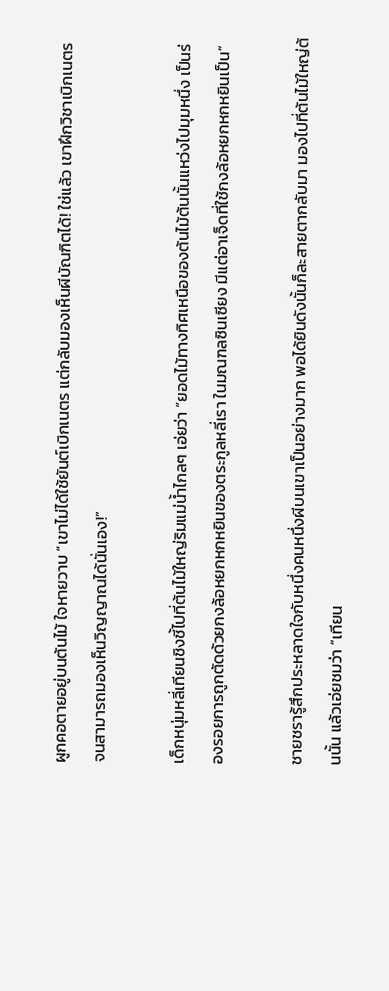ผูกคอตายอยู่บนต้นไม้ ใจหายวาบ “เขาไม่ได้ใช้ยันต์เบิกเนตร แต่กลับมองเห็นผีบัณฑิตได้! ใช่แล้ว เขาฝึกวิชาเบิกเนตรจนสามารถมองเห็นวิญญาณได้นั่นเอง!”

เด็กหนุ่มหลี่เทียนชิงชี้ไปที่ต้นไม้ใหญ่ริมแม่น้ำไกลๆ เอ่ยว่า “ยอดไม้ทางทิศเหนือของต้นไม้ต้นนั้นแหว่งไปมุมหนึ่ง เป็นร่องรอยการถูกตัดด้วยกงล้อหยกหกหยินของตระกูลหลี่เรา ในมณฑลซินเซียง มีแต่อาเจ็ดที่ใช้กงล้อหยกหกหยินเป็น”

ชายชรารู้สึกประหลาดใจกับหนึ่งคนหนึ่งผีบนเขาเป็นอย่างมาก พอได้ยินดังนั้นก็ละสายตากลับมา มองไปที่ต้นไม้ใหญ่ต้นนั้น แล้วเอ่ยชมว่า “เทียน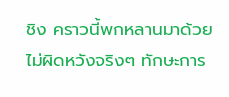ชิง คราวนี้พกหลานมาด้วยไม่ผิดหวังจริงๆ ทักษะการ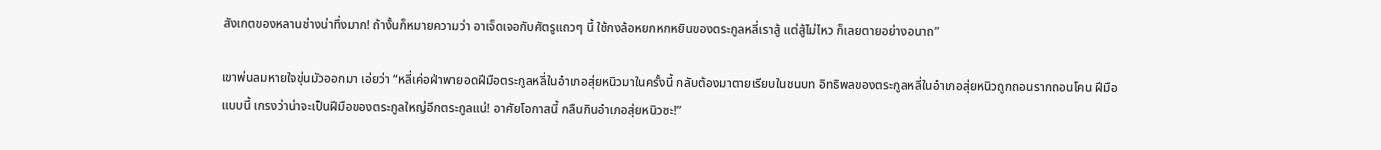สังเกตของหลานช่างน่าทึ่งมาก! ถ้างั้นก็หมายความว่า อาเจ็ดเจอกับศัตรูแถวๆ นี้ ใช้กงล้อหยกหกหยินของตระกูลหลี่เราสู้ แต่สู้ไม่ไหว ก็เลยตายอย่างอนาถ”

เขาพ่นลมหายใจขุ่นมัวออกมา เอ่ยว่า “หลี่เค่อฝ่าพายอดฝีมือตระกูลหลี่ในอำเภอสุ่ยหนิวมาในครั้งนี้ กลับต้องมาตายเรียบในชนบท อิทธิพลของตระกูลหลี่ในอำเภอสุ่ยหนิวถูกถอนรากถอนโคน ฝีมือแบบนี้ เกรงว่าน่าจะเป็นฝีมือของตระกูลใหญ่อีกตระกูลแน่! อาศัยโอกาสนี้ กลืนกินอำเภอสุ่ยหนิวซะ!”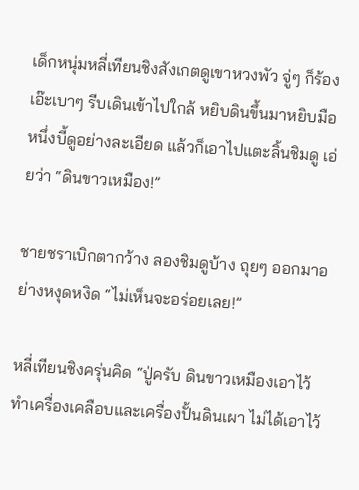เด็กหนุ่มหลี่เทียนชิงสังเกตดูเขาหวงพัว จู่ๆ ก็ร้องเอ๊ะเบาๆ รีบเดินเข้าไปใกล้ หยิบดินขึ้นมาหยิบมือหนึ่งบี้ดูอย่างละเอียด แล้วก็เอาไปแตะลิ้นชิมดู เอ่ยว่า “ดินขาวเหมือง!”

ชายชราเบิกตากว้าง ลองชิมดูบ้าง ถุยๆ ออกมาอย่างหงุดหงิด “ไม่เห็นจะอร่อยเลย!”

หลี่เทียนชิงครุ่นคิด “ปู่ครับ ดินขาวเหมืองเอาไว้ทำเครื่องเคลือบและเครื่องปั้นดินเผา ไม่ได้เอาไว้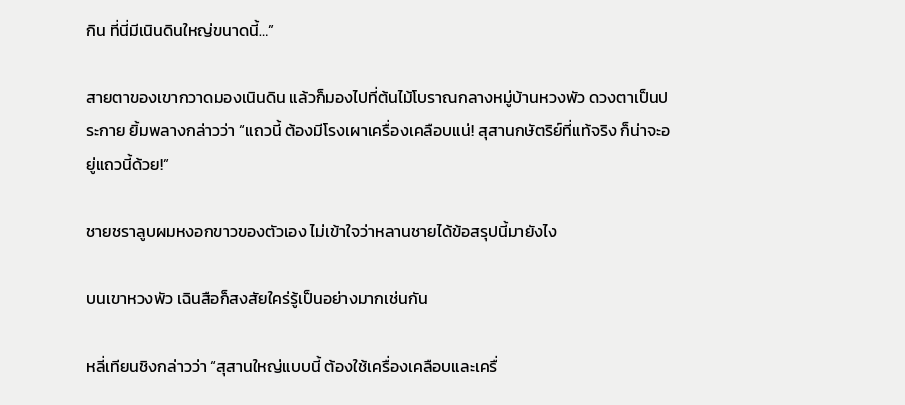กิน ที่นี่มีเนินดินใหญ่ขนาดนี้…”

สายตาของเขากวาดมองเนินดิน แล้วก็มองไปที่ต้นไม้โบราณกลางหมู่บ้านหวงพัว ดวงตาเป็นประกาย ยิ้มพลางกล่าวว่า “แถวนี้ ต้องมีโรงเผาเครื่องเคลือบแน่! สุสานกษัตริย์ที่แท้จริง ก็น่าจะอยู่แถวนี้ด้วย!”

ชายชราลูบผมหงอกขาวของตัวเอง ไม่เข้าใจว่าหลานชายได้ข้อสรุปนี้มายังไง

บนเขาหวงพัว เฉินสือก็สงสัยใคร่รู้เป็นอย่างมากเช่นกัน

หลี่เทียนชิงกล่าวว่า “สุสานใหญ่แบบนี้ ต้องใช้เครื่องเคลือบและเครื่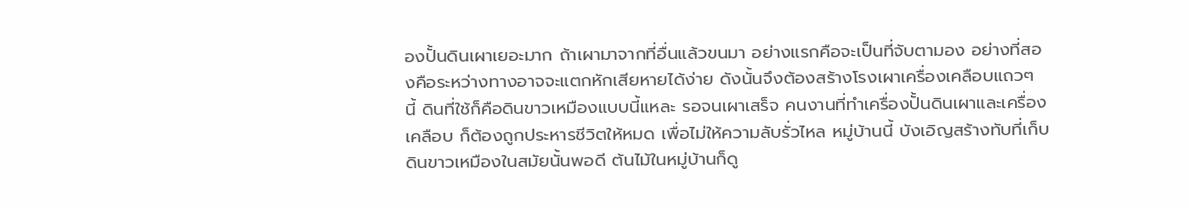องปั้นดินเผาเยอะมาก ถ้าเผามาจากที่อื่นแล้วขนมา อย่างแรกคือจะเป็นที่จับตามอง อย่างที่สองคือระหว่างทางอาจจะแตกหักเสียหายได้ง่าย ดังนั้นจึงต้องสร้างโรงเผาเครื่องเคลือบแถวๆ นี้ ดินที่ใช้ก็คือดินขาวเหมืองแบบนี้แหละ รอจนเผาเสร็จ คนงานที่ทำเครื่องปั้นดินเผาและเครื่องเคลือบ ก็ต้องถูกประหารชีวิตให้หมด เพื่อไม่ให้ความลับรั่วไหล หมู่บ้านนี้ บังเอิญสร้างทับที่เก็บดินขาวเหมืองในสมัยนั้นพอดี ต้นไม้ในหมู่บ้านก็ดู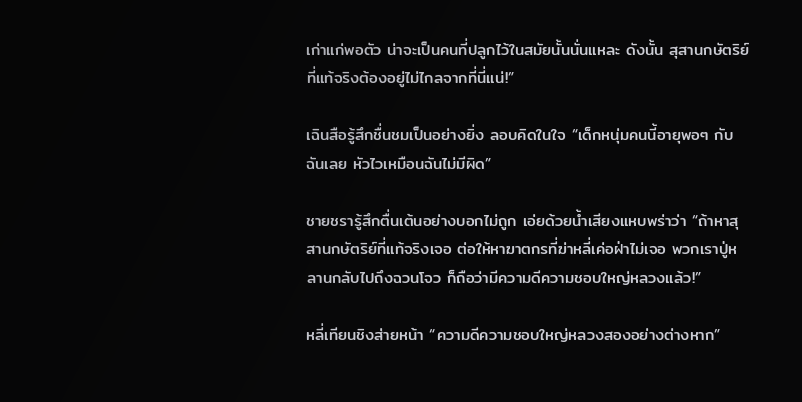เก่าแก่พอตัว น่าจะเป็นคนที่ปลูกไว้ในสมัยนั้นนั่นแหละ ดังนั้น สุสานกษัตริย์ที่แท้จริงต้องอยู่ไม่ไกลจากที่นี่แน่!”

เฉินสือรู้สึกชื่นชมเป็นอย่างยิ่ง ลอบคิดในใจ “เด็กหนุ่มคนนี้อายุพอๆ กับฉันเลย หัวไวเหมือนฉันไม่มีผิด”

ชายชรารู้สึกตื่นเต้นอย่างบอกไม่ถูก เอ่ยด้วยน้ำเสียงแหบพร่าว่า “ถ้าหาสุสานกษัตริย์ที่แท้จริงเจอ ต่อให้หาฆาตกรที่ฆ่าหลี่เค่อฝ่าไม่เจอ พวกเราปู่หลานกลับไปถึงฉวนโจว ก็ถือว่ามีความดีความชอบใหญ่หลวงแล้ว!”

หลี่เทียนชิงส่ายหน้า “ความดีความชอบใหญ่หลวงสองอย่างต่างหาก”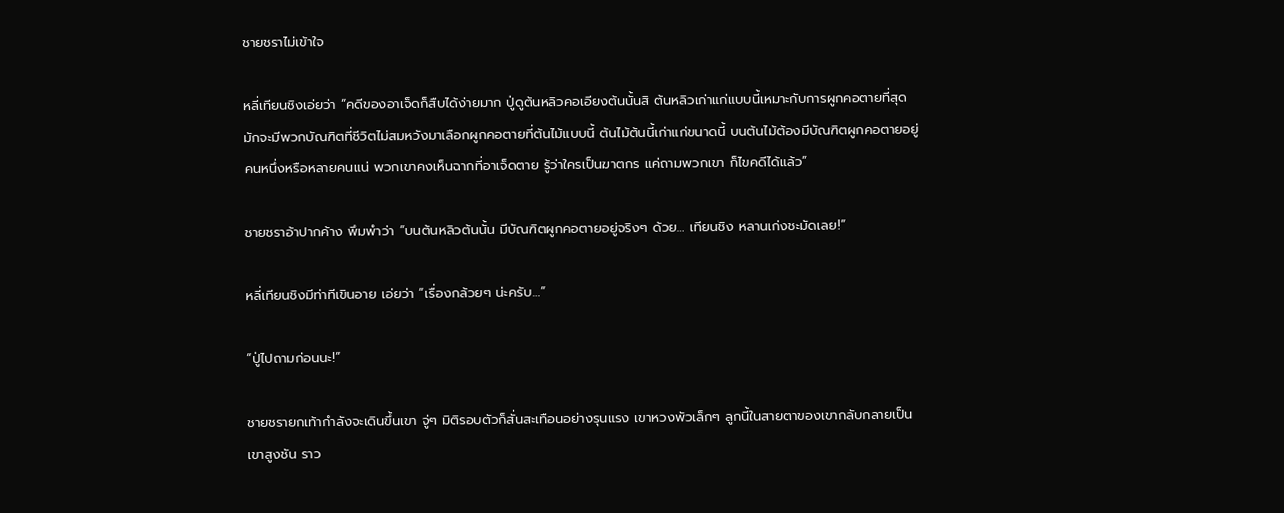ชายชราไม่เข้าใจ

หลี่เทียนชิงเอ่ยว่า “คดีของอาเจ็ดก็สืบได้ง่ายมาก ปู่ดูต้นหลิวคอเอียงต้นนั้นสิ ต้นหลิวเก่าแก่แบบนี้เหมาะกับการผูกคอตายที่สุด มักจะมีพวกบัณฑิตที่ชีวิตไม่สมหวังมาเลือกผูกคอตายที่ต้นไม้แบบนี้ ต้นไม้ต้นนี้เก่าแก่ขนาดนี้ บนต้นไม้ต้องมีบัณฑิตผูกคอตายอยู่คนหนึ่งหรือหลายคนแน่ พวกเขาคงเห็นฉากที่อาเจ็ดตาย รู้ว่าใครเป็นฆาตกร แค่ถามพวกเขา ก็ไขคดีได้แล้ว”

ชายชราอ้าปากค้าง พึมพำว่า “บนต้นหลิวต้นนั้น มีบัณฑิตผูกคอตายอยู่จริงๆ ด้วย… เทียนชิง หลานเก่งชะมัดเลย!”

หลี่เทียนชิงมีท่าทีเขินอาย เอ่ยว่า “เรื่องกล้วยๆ น่ะครับ…”

“ปู่ไปถามก่อนนะ!”

ชายชรายกเท้ากำลังจะเดินขึ้นเขา จู่ๆ มิติรอบตัวก็สั่นสะเทือนอย่างรุนแรง เขาหวงพัวเล็กๆ ลูกนี้ในสายตาของเขากลับกลายเป็นเขาสูงชัน ราว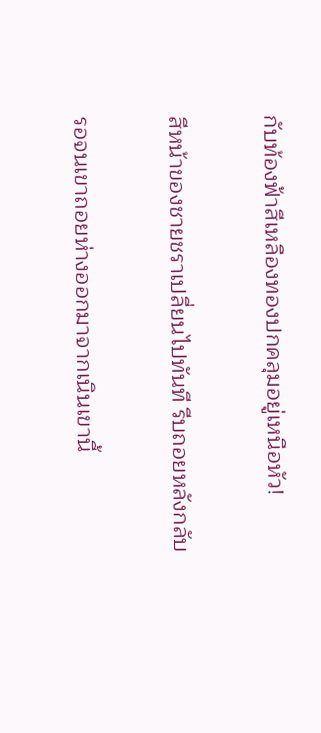กับท้องฟ้าสีเหลืองทองปกคลุมอยู่เหนือหัว!

สีหน้าของชายชราเปลี่ยนไปทันที รีบถอยหลังกลับ

รอจนเขาถอยห่างออกมาจากเนินเขานี้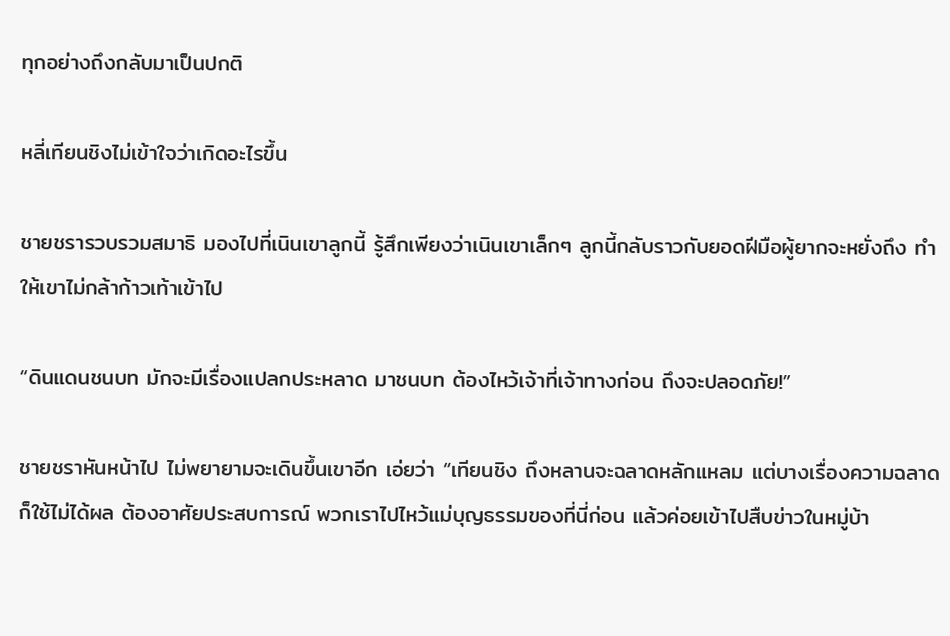ทุกอย่างถึงกลับมาเป็นปกติ

หลี่เทียนชิงไม่เข้าใจว่าเกิดอะไรขึ้น

ชายชรารวบรวมสมาธิ มองไปที่เนินเขาลูกนี้ รู้สึกเพียงว่าเนินเขาเล็กๆ ลูกนี้กลับราวกับยอดฝีมือผู้ยากจะหยั่งถึง ทำให้เขาไม่กล้าก้าวเท้าเข้าไป

“ดินแดนชนบท มักจะมีเรื่องแปลกประหลาด มาชนบท ต้องไหว้เจ้าที่เจ้าทางก่อน ถึงจะปลอดภัย!”

ชายชราหันหน้าไป ไม่พยายามจะเดินขึ้นเขาอีก เอ่ยว่า “เทียนชิง ถึงหลานจะฉลาดหลักแหลม แต่บางเรื่องความฉลาดก็ใช้ไม่ได้ผล ต้องอาศัยประสบการณ์ พวกเราไปไหว้แม่บุญธรรมของที่นี่ก่อน แล้วค่อยเข้าไปสืบข่าวในหมู่บ้า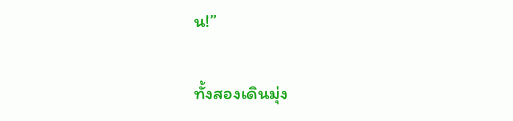น!”

ทั้งสองเดินมุ่ง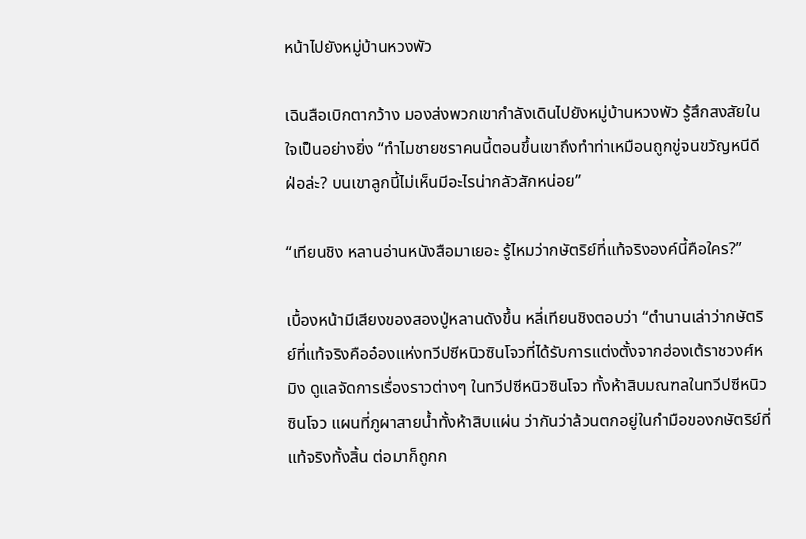หน้าไปยังหมู่บ้านหวงพัว

เฉินสือเบิกตากว้าง มองส่งพวกเขากำลังเดินไปยังหมู่บ้านหวงพัว รู้สึกสงสัยในใจเป็นอย่างยิ่ง “ทำไมชายชราคนนี้ตอนขึ้นเขาถึงทำท่าเหมือนถูกขู่จนขวัญหนีดีฝ่อล่ะ? บนเขาลูกนี้ไม่เห็นมีอะไรน่ากลัวสักหน่อย”

“เทียนชิง หลานอ่านหนังสือมาเยอะ รู้ไหมว่ากษัตริย์ที่แท้จริงองค์นี้คือใคร?”

เบื้องหน้ามีเสียงของสองปู่หลานดังขึ้น หลี่เทียนชิงตอบว่า “ตำนานเล่าว่ากษัตริย์ที่แท้จริงคืออ๋องแห่งทวีปซีหนิวซินโจวที่ได้รับการแต่งตั้งจากฮ่องเต้ราชวงศ์หมิง ดูแลจัดการเรื่องราวต่างๆ ในทวีปซีหนิวซินโจว ทั้งห้าสิบมณฑลในทวีปซีหนิวซินโจว แผนที่ภูผาสายน้ำทั้งห้าสิบแผ่น ว่ากันว่าล้วนตกอยู่ในกำมือของกษัตริย์ที่แท้จริงทั้งสิ้น ต่อมาก็ถูกก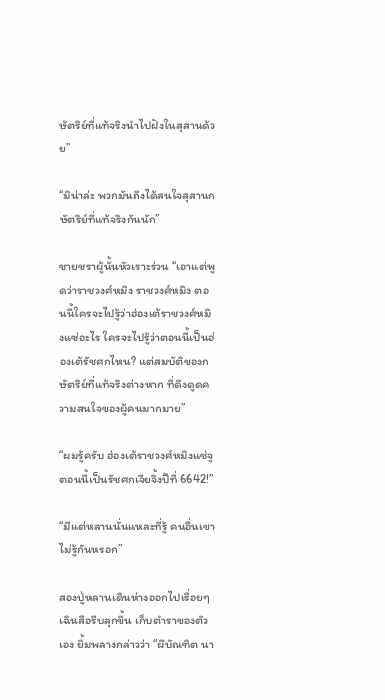ษัตริย์ที่แท้จริงนำไปฝังในสุสานด้วย”

“มิน่าล่ะ พวกมันถึงได้สนใจสุสานกษัตริย์ที่แท้จริงกันนัก”

ชายชราผู้นั้นหัวเราะร่วน “เอาแต่พูดว่าราชวงศ์หมิง ราชวงศ์หมิง ตอนนี้ใครจะไปรู้ว่าฮ่องเต้ราชวงศ์หมิงแซ่อะไร ใครจะไปรู้ว่าตอนนี้เป็นฮ่องเต้รัชศกไหน? แต่สมบัติของกษัตริย์ที่แท้จริงต่างหาก ที่ดึงดูดความสนใจของผู้คนมากมาย”

“ผมรู้ครับ ฮ่องเต้ราชวงศ์หมิงแซ่จู ตอนนี้เป็นรัชศกเจียจิ้งปีที่ 6642!”

“มีแต่หลานนั่นแหละที่รู้ คนอื่นเขาไม่รู้กันหรอก”

สองปู่หลานเดินห่างออกไปเรื่อยๆ เฉินสือรีบลุกขึ้น เก็บตำราของตัวเอง ยิ้มพลางกล่าวว่า “ผีบัณฑิต นา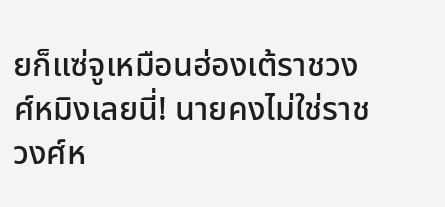ยก็แซ่จูเหมือนฮ่องเต้ราชวงศ์หมิงเลยนี่! นายคงไม่ใช่ราชวงศ์ห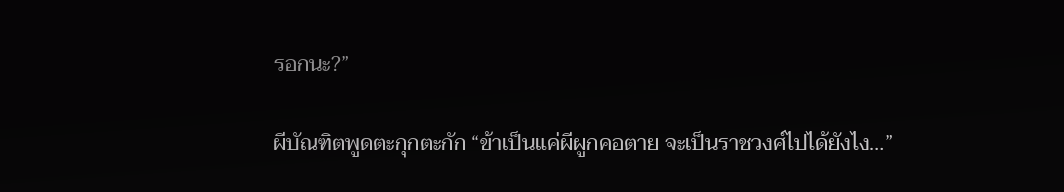รอกนะ?”

ผีบัณฑิตพูดตะกุกตะกัก “ข้าเป็นแค่ผีผูกคอตาย จะเป็นราชวงศ์ไปได้ยังไง…”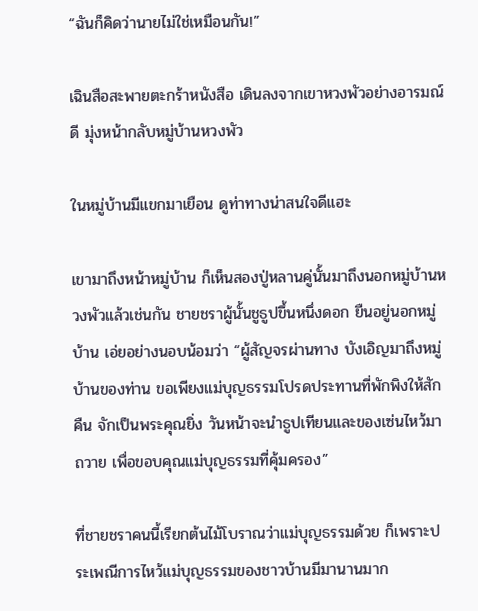“ฉันก็คิดว่านายไม่ใช่เหมือนกัน!”

เฉินสือสะพายตะกร้าหนังสือ เดินลงจากเขาหวงพัวอย่างอารมณ์ดี มุ่งหน้ากลับหมู่บ้านหวงพัว

ในหมู่บ้านมีแขกมาเยือน ดูท่าทางน่าสนใจดีแฮะ

เขามาถึงหน้าหมู่บ้าน ก็เห็นสองปู่หลานคู่นั้นมาถึงนอกหมู่บ้านหวงพัวแล้วเช่นกัน ชายชราผู้นั้นชูธูปขึ้นหนึ่งดอก ยืนอยู่นอกหมู่บ้าน เอ่ยอย่างนอบน้อมว่า “ผู้สัญจรผ่านทาง บังเอิญมาถึงหมู่บ้านของท่าน ขอเพียงแม่บุญธรรมโปรดประทานที่พักพิงให้สักคืน จักเป็นพระคุณยิ่ง วันหน้าจะนำธูปเทียนและของเซ่นไหว้มาถวาย เพื่อขอบคุณแม่บุญธรรมที่คุ้มครอง”

ที่ชายชราคนนี้เรียกต้นไม้โบราณว่าแม่บุญธรรมด้วย ก็เพราะประเพณีการไหว้แม่บุญธรรมของชาวบ้านมีมานานมาก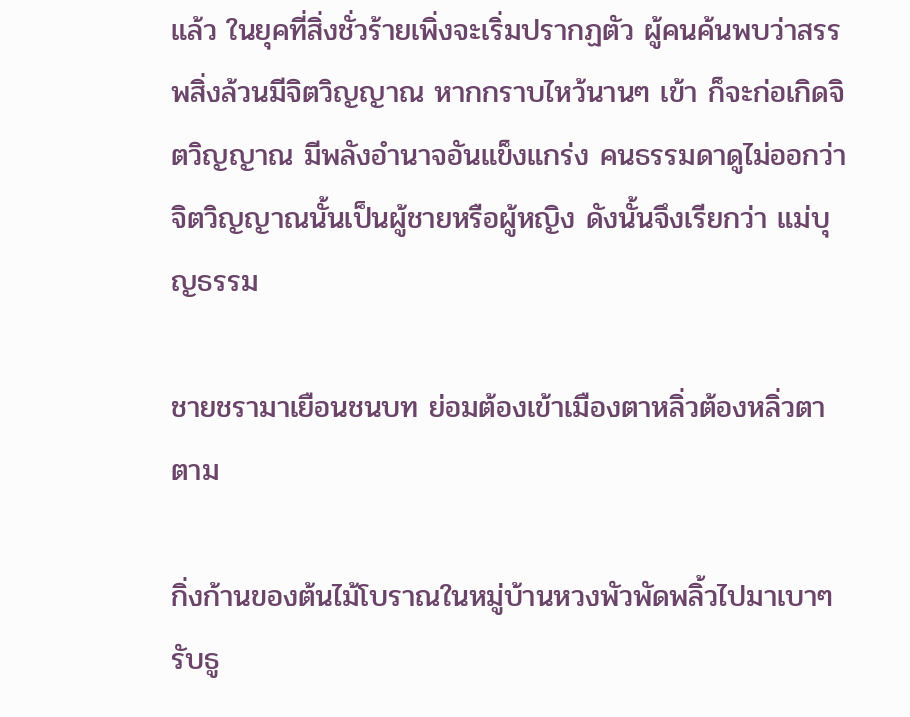แล้ว ในยุคที่สิ่งชั่วร้ายเพิ่งจะเริ่มปรากฏตัว ผู้คนค้นพบว่าสรรพสิ่งล้วนมีจิตวิญญาณ หากกราบไหว้นานๆ เข้า ก็จะก่อเกิดจิตวิญญาณ มีพลังอำนาจอันแข็งแกร่ง คนธรรมดาดูไม่ออกว่าจิตวิญญาณนั้นเป็นผู้ชายหรือผู้หญิง ดังนั้นจึงเรียกว่า แม่บุญธรรม

ชายชรามาเยือนชนบท ย่อมต้องเข้าเมืองตาหลิ่วต้องหลิ่วตาตาม

กิ่งก้านของต้นไม้โบราณในหมู่บ้านหวงพัวพัดพลิ้วไปมาเบาๆ รับธู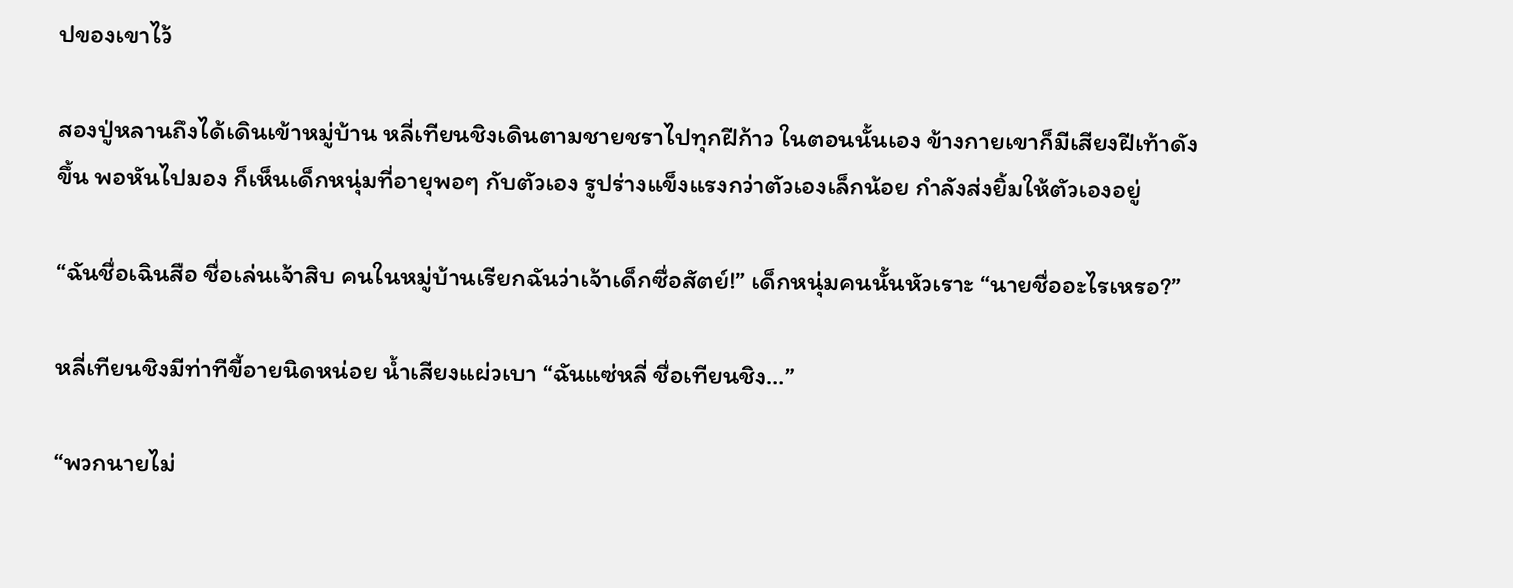ปของเขาไว้

สองปู่หลานถึงได้เดินเข้าหมู่บ้าน หลี่เทียนชิงเดินตามชายชราไปทุกฝีก้าว ในตอนนั้นเอง ข้างกายเขาก็มีเสียงฝีเท้าดังขึ้น พอหันไปมอง ก็เห็นเด็กหนุ่มที่อายุพอๆ กับตัวเอง รูปร่างแข็งแรงกว่าตัวเองเล็กน้อย กำลังส่งยิ้มให้ตัวเองอยู่

“ฉันชื่อเฉินสือ ชื่อเล่นเจ้าสิบ คนในหมู่บ้านเรียกฉันว่าเจ้าเด็กซื่อสัตย์!” เด็กหนุ่มคนนั้นหัวเราะ “นายชื่ออะไรเหรอ?”

หลี่เทียนชิงมีท่าทีขี้อายนิดหน่อย น้ำเสียงแผ่วเบา “ฉันแซ่หลี่ ชื่อเทียนชิง…”

“พวกนายไม่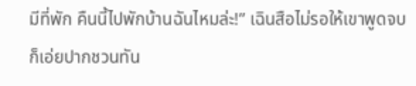มีที่พัก คืนนี้ไปพักบ้านฉันไหมล่ะ!” เฉินสือไม่รอให้เขาพูดจบ ก็เอ่ยปากชวนทัน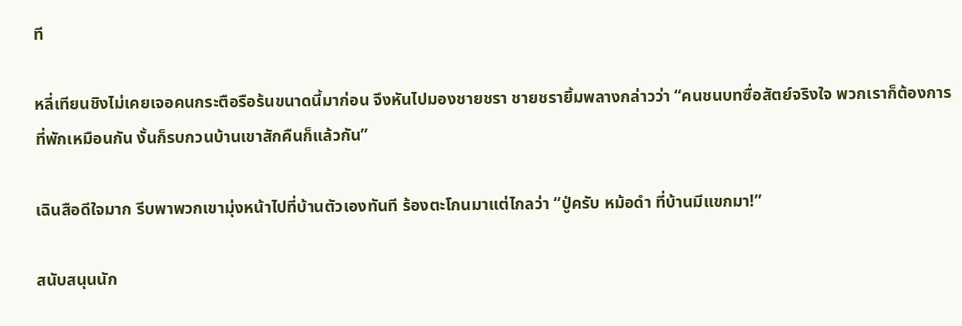ที

หลี่เทียนชิงไม่เคยเจอคนกระตือรือร้นขนาดนี้มาก่อน จึงหันไปมองชายชรา ชายชรายิ้มพลางกล่าวว่า “คนชนบทซื่อสัตย์จริงใจ พวกเราก็ต้องการที่พักเหมือนกัน งั้นก็รบกวนบ้านเขาสักคืนก็แล้วกัน”

เฉินสือดีใจมาก รีบพาพวกเขามุ่งหน้าไปที่บ้านตัวเองทันที ร้องตะโกนมาแต่ไกลว่า “ปู่ครับ หม้อดำ ที่บ้านมีแขกมา!”

สนับสนุนนัก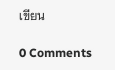เขียน

0 Comments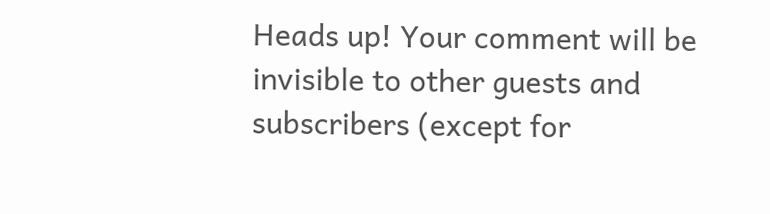Heads up! Your comment will be invisible to other guests and subscribers (except for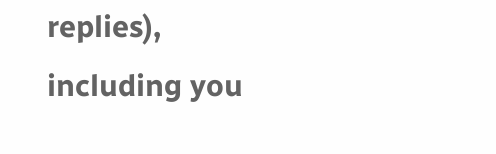replies), including you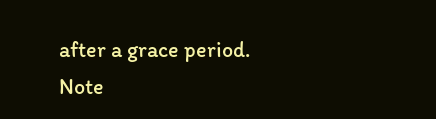after a grace period.
Note